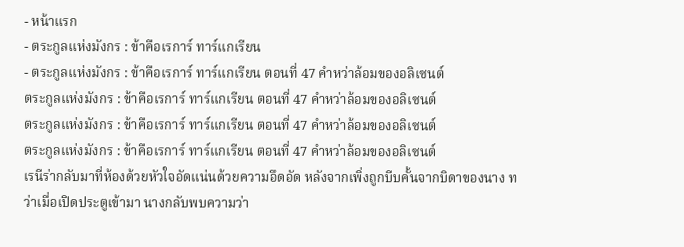- หน้าแรก
- ตระกูลแห่งมังกร : ข้าคือเรการ์ ทาร์แกเรียน
- ตระกูลแห่งมังกร : ข้าคือเรการ์ ทาร์แกเรียน ตอนที่ 47 คำหว่าล้อมของอลิเซนต์
ตระกูลแห่งมังกร : ข้าคือเรการ์ ทาร์แกเรียน ตอนที่ 47 คำหว่าล้อมของอลิเซนต์
ตระกูลแห่งมังกร : ข้าคือเรการ์ ทาร์แกเรียน ตอนที่ 47 คำหว่าล้อมของอลิเซนต์
ตระกูลแห่งมังกร : ข้าคือเรการ์ ทาร์แกเรียน ตอนที่ 47 คำหว่าล้อมของอลิเซนต์
เรนีร่ากลับมาที่ห้องด้วยหัวใจอัดแน่นด้วยความอึดอัด หลังจากเพิ่งถูกบีบคั้นจากบิดาของนาง ทว่าเมื่อเปิดประตูเข้ามา นางกลับพบความว่า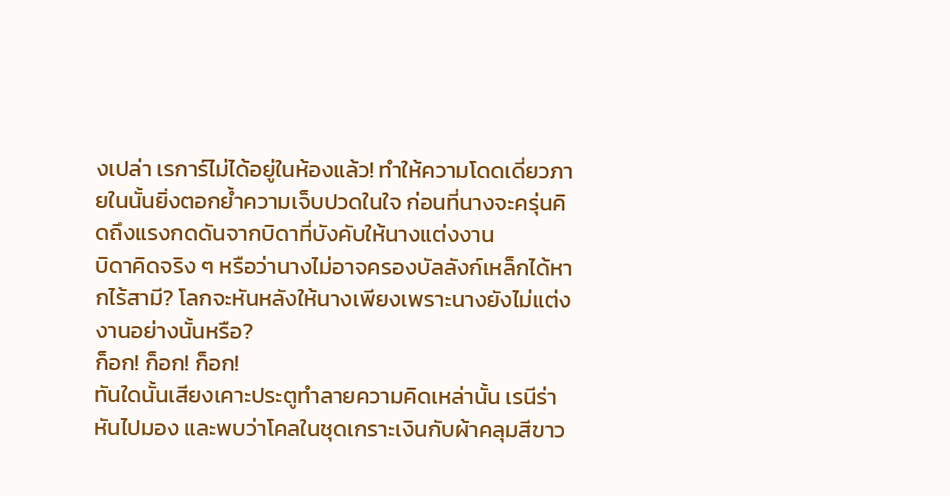งเปล่า เรการ์ไม่ได้อยู่ในห้องแล้ว! ทำให้ความโดดเดี่ยวภายในนั้นยิ่งตอกย้ำความเจ็บปวดในใจ ก่อนที่นางจะครุ่นคิดถึงแรงกดดันจากบิดาที่บังคับให้นางแต่งงาน
บิดาคิดจริง ๆ หรือว่านางไม่อาจครองบัลลังก์เหล็กได้หากไร้สามี? โลกจะหันหลังให้นางเพียงเพราะนางยังไม่แต่งงานอย่างนั้นหรือ?
ก็อก! ก็อก! ก็อก!
ทันใดนั้นเสียงเคาะประตูทำลายความคิดเหล่านั้น เรนีร่าหันไปมอง และพบว่าโคลในชุดเกราะเงินกับผ้าคลุมสีขาว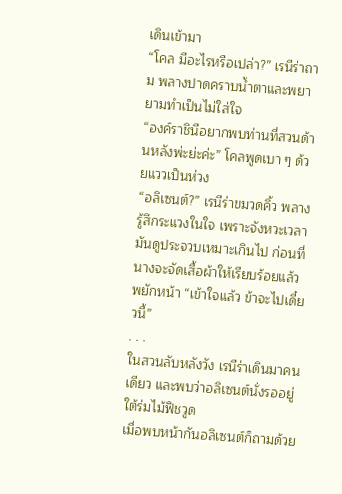เดินเข้ามา
“โคล มีอะไรหรือเปล่า?” เรนีร่าถาม พลางปาดคราบน้ำตาและพยายามทำเป็นไม่ใส่ใจ
“องค์ราชินีอยากพบท่านที่สวนด้านหลังพ่ะย่ะค่ะ” โคลพูดเบา ๆ ด้วยแววเป็นห่วง
“อลิเซนต์?” เรนีร่าขมวดคิ้ว พลางรู้สึกระแวงในใจ เพราะจังหวะเวลามันดูประจวบเหมาะเกินไป ก่อนที่นางจะจัดเสื้อผ้าให้เรียบร้อยแล้วพยักหน้า “เข้าใจแล้ว ข้าจะไปเดี๋ยวนี้”
. . .
ในสวนลับหลังวัง เรนีร่าเดินมาคนเดียว และพบว่าอลิเซนต์นั่งรออยู่ใต้ร่มไม้ฟิชวูด
เมื่อพบหน้ากันอลิเซนต์ก็ถามด้วย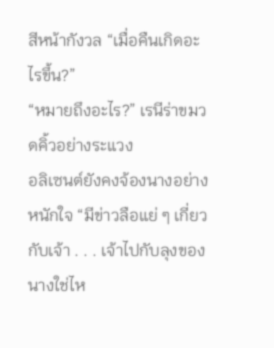สีหน้ากังวล “เมื่อคืนเกิดอะไรขึ้น?”
“หมายถึงอะไร?” เรนีร่าขมวดคิ้วอย่างระแวง
อลิเซนต์ยังคงจ้องนางอย่างหนักใจ “มีข่าวลือแย่ ๆ เกี่ยวกับเจ้า . . . เจ้าไปกับลุงของนางใช่ไห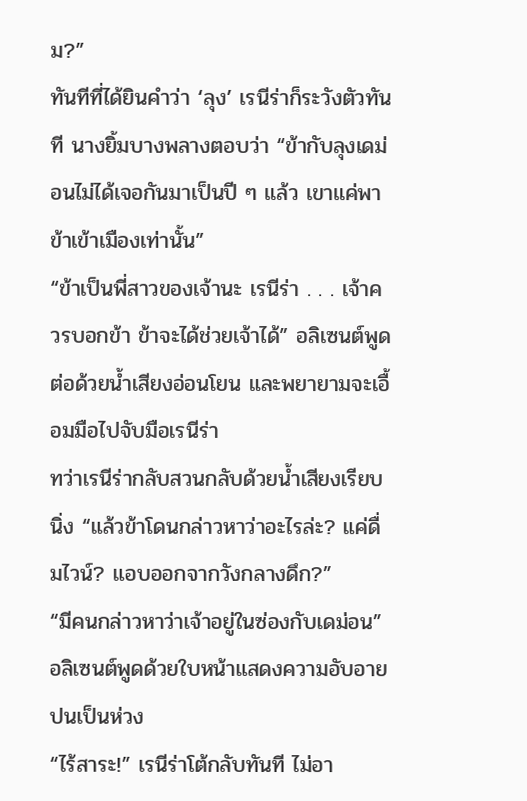ม?”
ทันทีที่ได้ยินคำว่า ‘ลุง’ เรนีร่าก็ระวังตัวทันที นางยิ้มบางพลางตอบว่า “ข้ากับลุงเดม่อนไม่ได้เจอกันมาเป็นปี ๆ แล้ว เขาแค่พาข้าเข้าเมืองเท่านั้น”
“ข้าเป็นพี่สาวของเจ้านะ เรนีร่า . . . เจ้าควรบอกข้า ข้าจะได้ช่วยเจ้าได้” อลิเซนต์พูดต่อด้วยน้ำเสียงอ่อนโยน และพยายามจะเอื้อมมือไปจับมือเรนีร่า
ทว่าเรนีร่ากลับสวนกลับด้วยน้ำเสียงเรียบนิ่ง “แล้วข้าโดนกล่าวหาว่าอะไรล่ะ? แค่ดื่มไวน์? แอบออกจากวังกลางดึก?”
“มีคนกล่าวหาว่าเจ้าอยู่ในซ่องกับเดม่อน” อลิเซนต์พูดด้วยใบหน้าแสดงความอับอายปนเป็นห่วง
“ไร้สาระ!” เรนีร่าโต้กลับทันที ไม่อา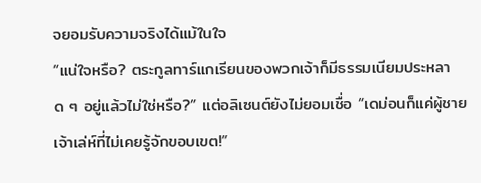จยอมรับความจริงได้แม้ในใจ
“แน่ใจหรือ? ตระกูลทาร์แกเรียนของพวกเจ้าก็มีธรรมเนียมประหลาด ๆ อยู่แล้วไม่ใช่หรือ?” แต่อลิเซนต์ยังไม่ยอมเชื่อ “เดม่อนก็แค่ผู้ชายเจ้าเล่ห์ที่ไม่เคยรู้จักขอบเขต!”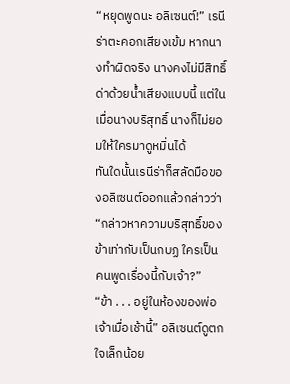“หยุดพูดนะ อลิเซนต์!” เรนีร่าตะคอกเสียงเข้ม หากนางทำผิดจริง นางคงไม่มีสิทธิ์ด่าด้วยน้ำเสียงแบบนี้ แต่ในเมื่อนางบริสุทธิ์ นางก็ไม่ยอมให้ใครมาดูหมิ่นได้
ทันใดนั้นเรนีร่าก็สลัดมือของอลิเซนต์ออกแล้วกล่าวว่า “กล่าวหาความบริสุทธิ์ของข้าเท่ากับเป็นกบฏ ใครเป็นคนพูดเรื่องนี้กับเจ้า?”
“ข้า . . . อยู่ในห้องของพ่อเจ้าเมื่อเช้านี้” อลิเซนต์ดูตกใจเล็กน้อย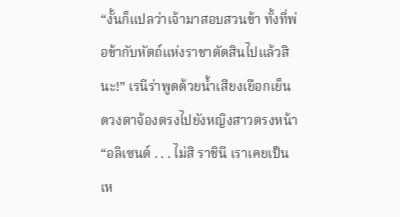“งั้นก็แปลว่าเจ้ามาสอบสวนข้า ทั้งที่พ่อข้ากับหัตถ์แห่งราชาตัดสินไปแล้วสินะ!” เรนีร่าพูดด้วยน้ำเสียงเยือกเย็นดวงตาจ้องตรงไปยังหญิงสาวตรงหน้า “อลิเซนต์ . . . ไม่สิ ราชินี เราเคยเป็นเห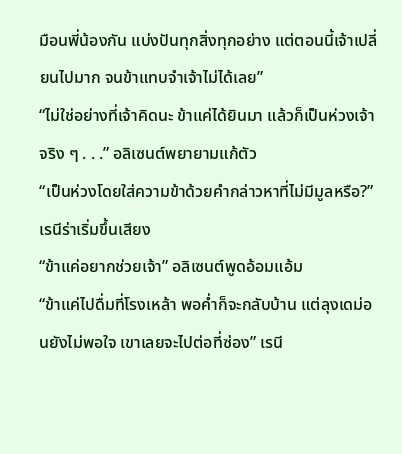มือนพี่น้องกัน แบ่งปันทุกสิ่งทุกอย่าง แต่ตอนนี้เจ้าเปลี่ยนไปมาก จนข้าแทบจำเจ้าไม่ได้เลย”
“ไม่ใช่อย่างที่เจ้าคิดนะ ข้าแค่ได้ยินมา แล้วก็เป็นห่วงเจ้าจริง ๆ . . .” อลิเซนต์พยายามแก้ตัว
“เป็นห่วงโดยใส่ความข้าด้วยคำกล่าวหาที่ไม่มีมูลหรือ?” เรนีร่าเริ่มขึ้นเสียง
“ข้าแค่อยากช่วยเจ้า” อลิเซนต์พูดอ้อมแอ้ม
“ข้าแค่ไปดื่มที่โรงเหล้า พอค่ำก็จะกลับบ้าน แต่ลุงเดม่อนยังไม่พอใจ เขาเลยจะไปต่อที่ซ่อง” เรนี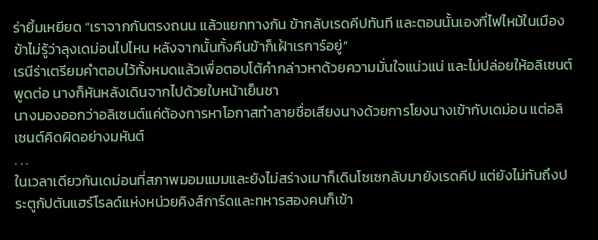ร่ายิ้มเหยียด “เราจากกันตรงถนน แล้วแยกทางกัน ข้ากลับเรดคีปทันที และตอนนั้นเองที่ไฟไหม้ในเมือง ข้าไม่รู้ว่าลุงเดม่อนไปไหน หลังจากนั้นทั้งคืนข้าก็เฝ้าเรการ์อยู่”
เรนีร่าเตรียมคำตอบไว้ทั้งหมดแล้วเพื่อตอบโต้คำกล่าวหาด้วยความมั่นใจแน่วแน่ และไม่ปล่อยให้อลิเซนต์พูดต่อ นางก็หันหลังเดินจากไปด้วยใบหน้าเย็นชา
นางมองออกว่าอลิเซนต์แค่ต้องการหาโอกาสทำลายชื่อเสียงนางด้วยการโยงนางเข้ากับเดม่อน แต่อลิเซนต์คิดผิดอย่างมหันต์
. . .
ในเวลาเดียวกันเดม่อนที่สภาพมอมแมมและยังไม่สร่างเมาก็เดินโซเซกลับมายังเรดคีป แต่ยังไม่ทันถึงประตูกัปตันแฮร์โรลด์แห่งหน่วยคิงส์การ์ดและทหารสองคนก็เข้า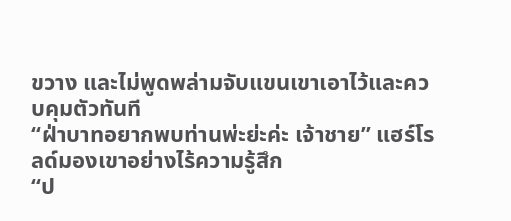ขวาง และไม่พูดพล่ามจับแขนเขาเอาไว้และควบคุมตัวทันที
“ฝ่าบาทอยากพบท่านพ่ะย่ะค่ะ เจ้าชาย” แฮร์โรลด์มองเขาอย่างไร้ความรู้สึก
“ป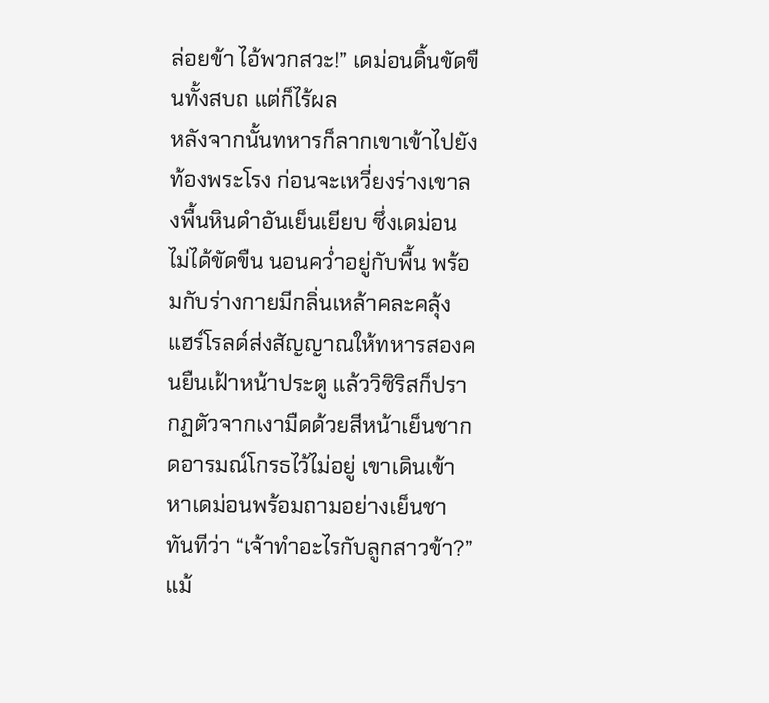ล่อยข้า ไอ้พวกสวะ!” เดม่อนดิ้นขัดขืนทั้งสบถ แต่ก็ไร้ผล
หลังจากนั้นทหารก็ลากเขาเข้าไปยังท้องพระโรง ก่อนจะเหวี่ยงร่างเขาลงพื้นหินดำอันเย็นเยียบ ซึ่งเดม่อนไม่ได้ขัดขืน นอนคว่ำอยู่กับพื้น พร้อมกับร่างกายมีกลิ่นเหล้าคละคลุ้ง
แฮร์โรลด์ส่งสัญญาณให้ทหารสองคนยืนเฝ้าหน้าประตู แล้ววิซิริสก็ปรากฏตัวจากเงามืดด้วยสีหน้าเย็นชากดอารมณ์โกรธไว้ไม่อยู่ เขาเดินเข้าหาเดม่อนพร้อมถามอย่างเย็นชาทันทีว่า “เจ้าทำอะไรกับลูกสาวข้า?”
แม้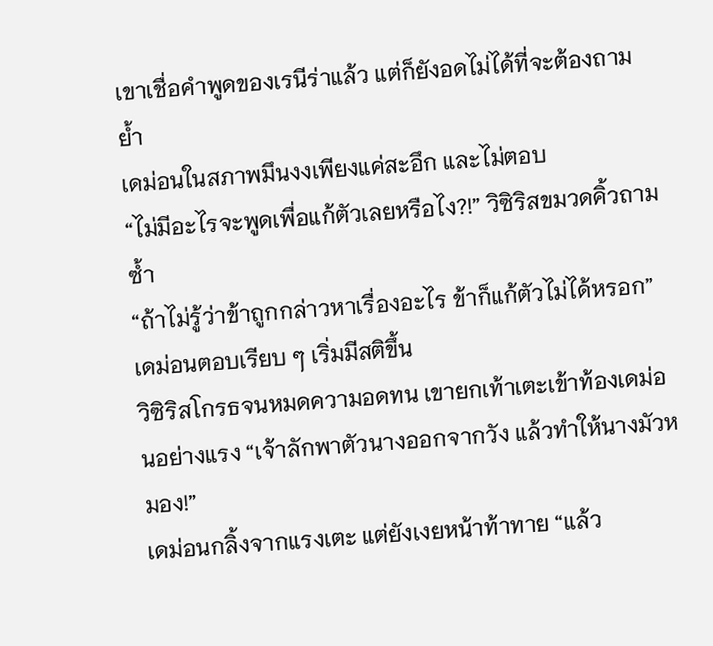เขาเชื่อคำพูดของเรนีร่าแล้ว แต่ก็ยังอดไม่ได้ที่จะต้องถามย้ำ
เดม่อนในสภาพมึนงงเพียงแค่สะอึก และไม่ตอบ
“ไม่มีอะไรจะพูดเพื่อแก้ตัวเลยหรือไง?!” วิซิริสขมวดคิ้วถามซ้ำ
“ถ้าไม่รู้ว่าข้าถูกกล่าวหาเรื่องอะไร ข้าก็แก้ตัวไม่ได้หรอก” เดม่อนตอบเรียบ ๆ เริ่มมีสติขึ้น
วิซิริสโกรธจนหมดความอดทน เขายกเท้าเตะเข้าท้องเดม่อนอย่างแรง “เจ้าลักพาตัวนางออกจากวัง แล้วทำให้นางมัวหมอง!”
เดม่อนกลิ้งจากแรงเตะ แต่ยังเงยหน้าท้าทาย “แล้ว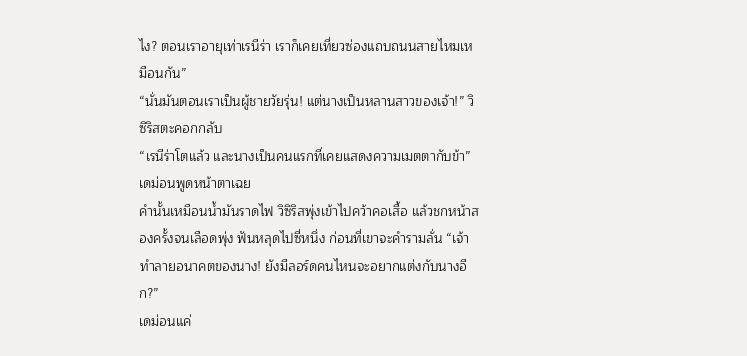ไง? ตอนเราอายุเท่าเรนีร่า เราก็เคยเที่ยวซ่องแถบถนนสายไหมเหมือนกัน”
“นั่นมันตอนเราเป็นผู้ชายวัยรุ่น! แต่นางเป็นหลานสาวของเจ้า!” วิซิริสตะคอกกลับ
“เรนีร่าโตแล้ว และนางเป็นคนแรกที่เคยแสดงความเมตตากับข้า” เดม่อนพูดหน้าตาเฉย
คำนั้นเหมือนน้ำมันราดไฟ วิซิริสพุ่งเข้าไปคว้าคอเสื้อ แล้วชกหน้าสองครั้งจนเลือดพุ่ง ฟันหลุดไปซี่หนึ่ง ก่อนที่เขาจะคำรามลั่น “เจ้าทำลายอนาคตของนาง! ยังมีลอร์ดคนไหนจะอยากแต่งกับนางอีก?”
เดม่อนแค่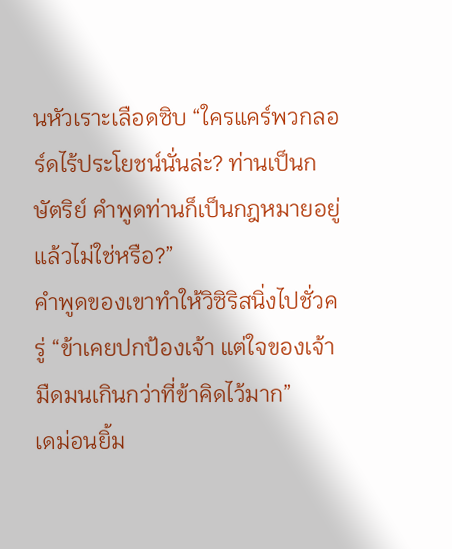นหัวเราะเลือดซิบ “ใครแคร์พวกลอร์ดไร้ประโยชน์นั่นล่ะ? ท่านเป็นกษัตริย์ คำพูดท่านก็เป็นกฎหมายอยู่แล้วไม่ใช่หรือ?”
คำพูดของเขาทำให้วิซิริสนิ่งไปชั่วครู่ “ข้าเคยปกป้องเจ้า แต่ใจของเจ้ามืดมนเกินกว่าที่ข้าคิดไว้มาก”
เดม่อนยิ้ม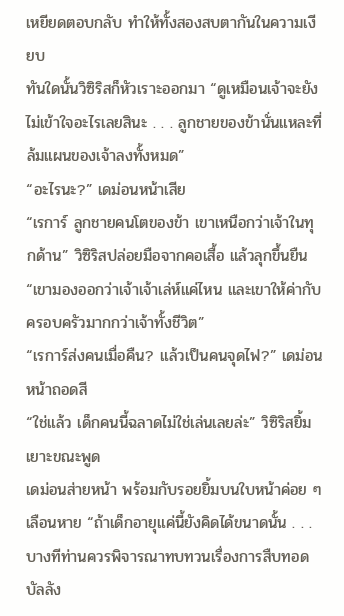เหยียดตอบกลับ ทำให้ทั้งสองสบตากันในความเงียบ
ทันใดนั้นวิซิริสก็หัวเราะออกมา “ดูเหมือนเจ้าจะยังไม่เข้าใจอะไรเลยสินะ . . . ลูกชายของข้านั่นแหละที่ล้มแผนของเจ้าลงทั้งหมด”
“อะไรนะ?” เดม่อนหน้าเสีย
“เรการ์ ลูกชายคนโตของข้า เขาเหนือกว่าเจ้าในทุกด้าน” วิซิริสปล่อยมือจากคอเสื้อ แล้วลุกขึ้นยืน “เขามองออกว่าเจ้าเจ้าเล่ห์แค่ไหน และเขาให้ค่ากับครอบครัวมากกว่าเจ้าทั้งชีวิต”
“เรการ์ส่งคนเมื่อคืน? แล้วเป็นคนจุดไฟ?” เดม่อนหน้าถอดสี
“ใช่แล้ว เด็กคนนี้ฉลาดไม่ใช่เล่นเลยล่ะ” วิซิริสยิ้มเยาะขณะพูด
เดม่อนส่ายหน้า พร้อมกับรอยยิ้มบนใบหน้าค่อย ๆ เลือนหาย “ถ้าเด็กอายุแค่นี้ยังคิดได้ขนาดนั้น . . . บางทีท่านควรพิจารณาทบทวนเรื่องการสืบทอดบัลลัง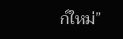ก์ใหม่”